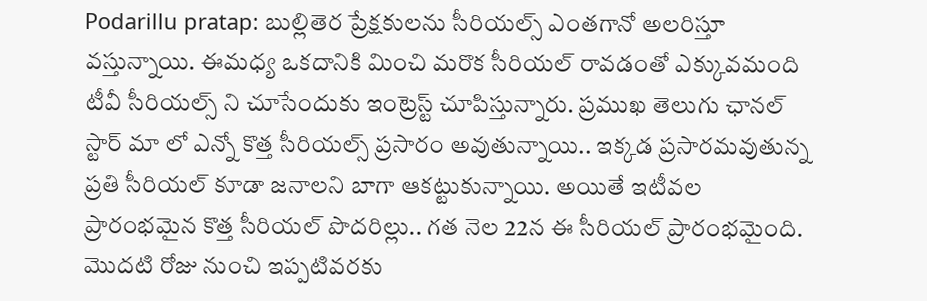Podarillu pratap: బుల్లితెర ప్రేక్షకులను సీరియల్స్ ఎంతగానో అలరిస్తూ వస్తున్నాయి. ఈమధ్య ఒకదానికి మించి మరొక సీరియల్ రావడంతో ఎక్కువమంది టీవీ సీరియల్స్ ని చూసేందుకు ఇంట్రెస్ట్ చూపిస్తున్నారు. ప్రముఖ తెలుగు ఛానల్ స్టార్ మా లో ఎన్నో కొత్త సీరియల్స్ ప్రసారం అవుతున్నాయి.. ఇక్కడ ప్రసారమవుతున్న ప్రతి సీరియల్ కూడా జనాలని బాగా ఆకట్టుకున్నాయి. అయితే ఇటీవల ప్రారంభమైన కొత్త సీరియల్ పొదరిల్లు.. గత నెల 22న ఈ సీరియల్ ప్రారంభమైంది. మొదటి రోజు నుంచి ఇప్పటివరకు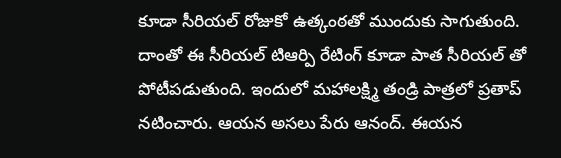కూడా సీరియల్ రోజుకో ఉత్కంఠతో ముందుకు సాగుతుంది. దాంతో ఈ సీరియల్ టిఆర్పి రేటింగ్ కూడా పాత సీరియల్ తో పోటీపడుతుంది. ఇందులో మహాలక్ష్మి తండ్రి పాత్రలో ప్రతాప్ నటించారు. ఆయన అసలు పేరు ఆనంద్. ఈయన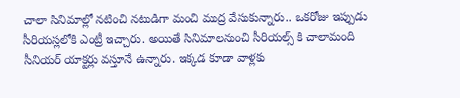చాలా సినిమాల్లో నటించి నటుడిగా మంచి ముద్ర వేసుకున్నారు.. ఒకరోజు ఇప్పుడు సీరియస్లలోకి ఎంట్రీ ఇచ్చారు. అయితే సినిమాలనుంచి సీరియల్స్ కి చాలామంది సీనియర్ యాక్టర్లు వస్తూనే ఉన్నారు. ఇక్కడ కూడా వాళ్లకు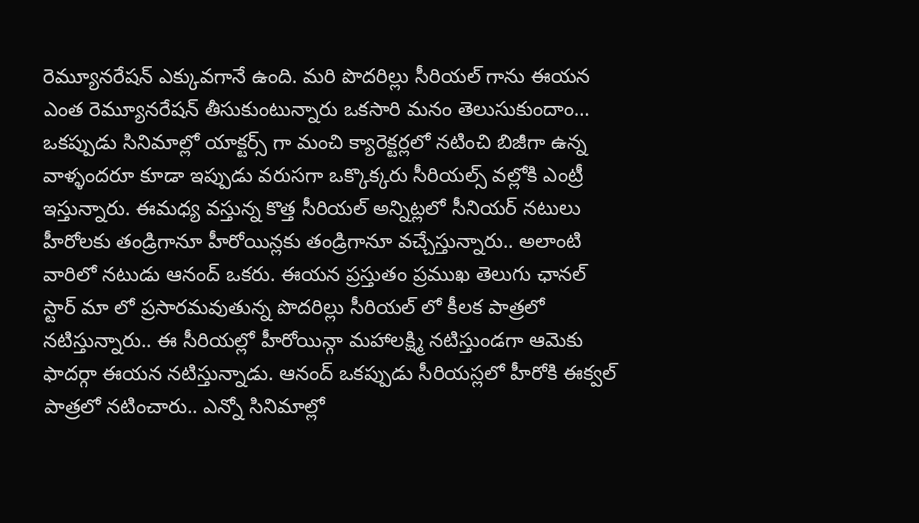రెమ్యూనరేషన్ ఎక్కువగానే ఉంది. మరి పొదరిల్లు సీరియల్ గాను ఈయన ఎంత రెమ్యూనరేషన్ తీసుకుంటున్నారు ఒకసారి మనం తెలుసుకుందాం…
ఒకప్పుడు సినిమాల్లో యాక్టర్స్ గా మంచి క్యారెక్టర్లలో నటించి బిజీగా ఉన్న వాళ్ళందరూ కూడా ఇప్పుడు వరుసగా ఒక్కొక్కరు సీరియల్స్ వల్లోకి ఎంట్రీ ఇస్తున్నారు. ఈమధ్య వస్తున్న కొత్త సీరియల్ అన్నిట్లలో సీనియర్ నటులు హీరోలకు తండ్రిగానూ హీరోయిన్లకు తండ్రిగానూ వచ్చేస్తున్నారు.. అలాంటి వారిలో నటుడు ఆనంద్ ఒకరు. ఈయన ప్రస్తుతం ప్రముఖ తెలుగు ఛానల్ స్టార్ మా లో ప్రసారమవుతున్న పొదరిల్లు సీరియల్ లో కీలక పాత్రలో నటిస్తున్నారు.. ఈ సీరియల్లో హీరోయిన్గా మహాలక్ష్మి నటిస్తుండగా ఆమెకు ఫాదర్గా ఈయన నటిస్తున్నాడు. ఆనంద్ ఒకప్పుడు సీరియస్లలో హీరోకి ఈక్వల్ పాత్రలో నటించారు.. ఎన్నో సినిమాల్లో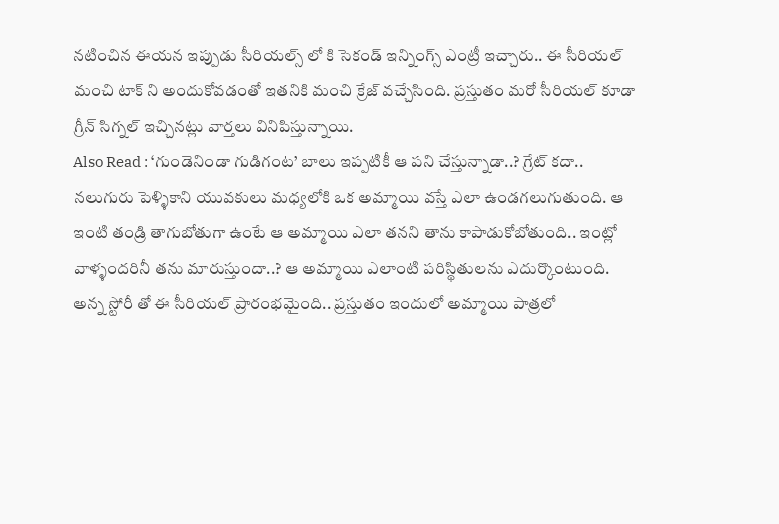నటించిన ఈయన ఇప్పుడు సీరియల్స్ లో కి సెకండ్ ఇన్నింగ్స్ ఎంట్రీ ఇచ్చారు.. ఈ సీరియల్ మంచి టాక్ ని అందుకోవడంతో ఇతనికి మంచి క్రేజ్ వచ్చేసింది. ప్రస్తుతం మరో సీరియల్ కూడా గ్రీన్ సిగ్నల్ ఇచ్చినట్లు వార్తలు వినిపిస్తున్నాయి.
Also Read : ‘గుండెనిండా గుడిగంట’ బాలు ఇప్పటికీ ఆ పని చేస్తున్నాడా..? గ్రేట్ కదా..
నలుగురు పెళ్ళికాని యువకులు మధ్యలోకి ఒక అమ్మాయి వస్తే ఎలా ఉండగలుగుతుంది. ఆ ఇంటి తండ్రి తాగుబోతుగా ఉంటే ఆ అమ్మాయి ఎలా తనని తాను కాపాడుకోబోతుంది.. ఇంట్లో వాళ్ళందరినీ తను మారుస్తుందా..? ఆ అమ్మాయి ఎలాంటి పరిస్థితులను ఎదుర్కొంటుంది. అన్న స్టోరీ తో ఈ సీరియల్ ప్రారంభమైంది.. ప్రస్తుతం ఇందులో అమ్మాయి పాత్రలో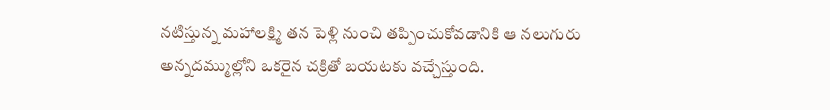నటిస్తున్న మహాలక్ష్మి తన పెళ్లి నుంచి తప్పించుకోవడానికి ఆ నలుగురు అన్నదమ్ముల్లోని ఒకరైన చక్రితో బయటకు వచ్చేస్తుంది.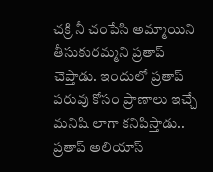చక్రి నీ చంపేసి అమ్మాయిని తీసుకురమ్మని ప్రతాప్ చెప్తాడు. ఇందులో ప్రతాప్ పరువు కోసం ప్రాణాలు ఇచ్చే మనిషి లాగా కనిపిస్తాడు.. ప్రతాప్ అలియాస్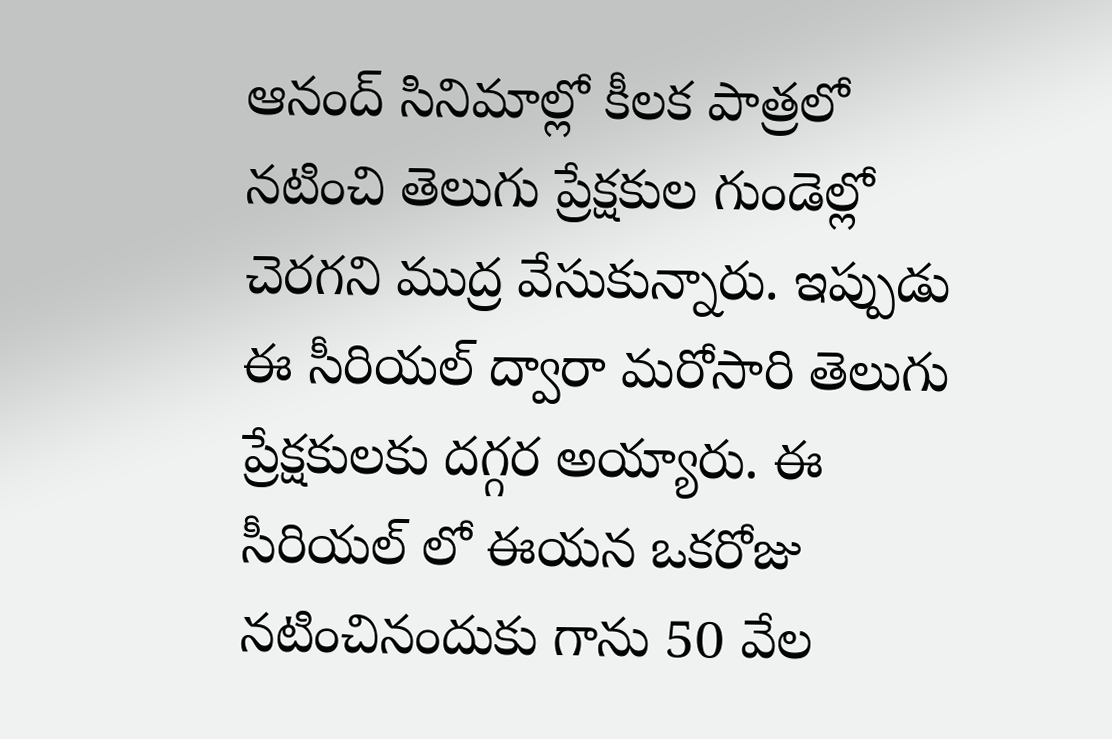ఆనంద్ సినిమాల్లో కీలక పాత్రలో నటించి తెలుగు ప్రేక్షకుల గుండెల్లో చెరగని ముద్ర వేసుకున్నారు. ఇప్పుడు ఈ సీరియల్ ద్వారా మరోసారి తెలుగు ప్రేక్షకులకు దగ్గర అయ్యారు. ఈ సీరియల్ లో ఈయన ఒకరోజు నటించినందుకు గాను 50 వేల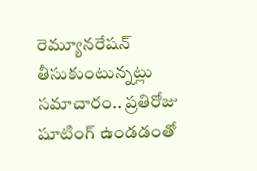రెమ్యూనరేషన్ తీసుకుంటున్నట్లు సమాచారం.. ప్రతిరోజు షూటింగ్ ఉండడంతో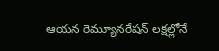ఆయన రెమ్యూనరేషన్ లక్షల్లోనే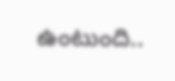ఉంటుంది..